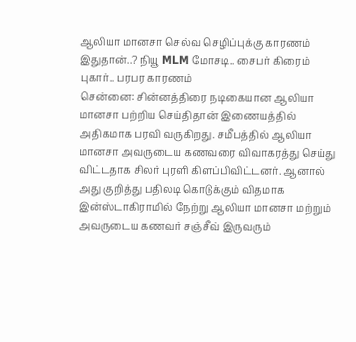ஆலியா மானசா செல்வ செழிப்புக்கு காரணம் இதுதான்..? நியூ MLM மோசடி.. சைபர் கிரைம் புகார்.. பரபர காரணம்
சென்னை: சின்னத்திரை நடிகையான ஆலியா மானசா பற்றிய செய்திதான் இணையத்தில் அதிகமாக பரவி வருகிறது. சமீபத்தில் ஆலியா மானசா அவருடைய கணவரை விவாகரத்து செய்து விட்டதாக சிலர் புரளி கிளப்பிவிட்டனர். ஆனால் அது குறித்து பதிலடி கொடுக்கும் விதமாக இன்ஸ்டாகிராமில் நேற்று ஆலியா மானசா மற்றும் அவருடைய கணவர் சஞ்சீவ் இருவரும்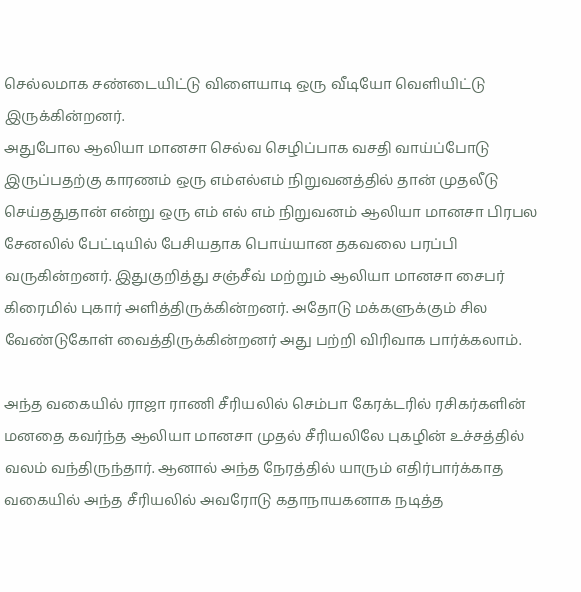செல்லமாக சண்டையிட்டு விளையாடி ஒரு வீடியோ வெளியிட்டு இருக்கின்றனர்.
அதுபோல ஆலியா மானசா செல்வ செழிப்பாக வசதி வாய்ப்போடு இருப்பதற்கு காரணம் ஒரு எம்எல்எம் நிறுவனத்தில் தான் முதலீடு செய்ததுதான் என்று ஒரு எம் எல் எம் நிறுவனம் ஆலியா மானசா பிரபல சேனலில் பேட்டியில் பேசியதாக பொய்யான தகவலை பரப்பி வருகின்றனர். இதுகுறித்து சஞ்சீவ் மற்றும் ஆலியா மானசா சைபர் கிரைமில் புகார் அளித்திருக்கின்றனர். அதோடு மக்களுக்கும் சில வேண்டுகோள் வைத்திருக்கின்றனர் அது பற்றி விரிவாக பார்க்கலாம்.

அந்த வகையில் ராஜா ராணி சீரியலில் செம்பா கேரக்டரில் ரசிகர்களின் மனதை கவர்ந்த ஆலியா மானசா முதல் சீரியலிலே புகழின் உச்சத்தில் வலம் வந்திருந்தார். ஆனால் அந்த நேரத்தில் யாரும் எதிர்பார்க்காத வகையில் அந்த சீரியலில் அவரோடு கதாநாயகனாக நடித்த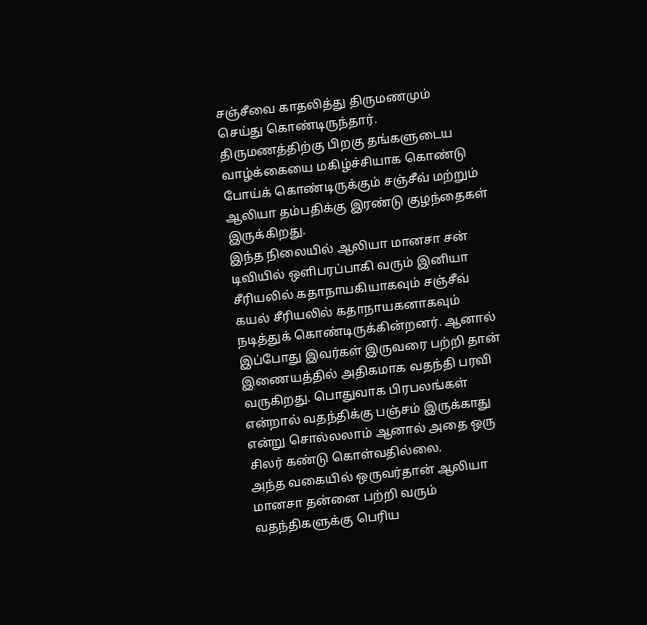சஞ்சீவை காதலித்து திருமணமும் செய்து கொண்டிருந்தார். திருமணத்திற்கு பிறகு தங்களுடைய வாழ்க்கையை மகிழ்ச்சியாக கொண்டு போய்க் கொண்டிருக்கும் சஞ்சீவ் மற்றும் ஆலியா தம்பதிக்கு இரண்டு குழந்தைகள் இருக்கிறது.
இந்த நிலையில் ஆலியா மானசா சன் டிவியில் ஒளிபரப்பாகி வரும் இனியா சீரியலில் கதாநாயகியாகவும் சஞ்சீவ் கயல் சீரியலில் கதாநாயகனாகவும் நடித்துக் கொண்டிருக்கின்றனர். ஆனால் இப்போது இவர்கள் இருவரை பற்றி தான் இணையத்தில் அதிகமாக வதந்தி பரவி வருகிறது. பொதுவாக பிரபலங்கள் என்றால் வதந்திக்கு பஞ்சம் இருக்காது என்று சொல்லலாம் ஆனால் அதை ஒரு சிலர் கண்டு கொள்வதில்லை.
அந்த வகையில் ஒருவர்தான் ஆலியா மானசா தன்னை பற்றி வரும் வதந்திகளுக்கு பெரிய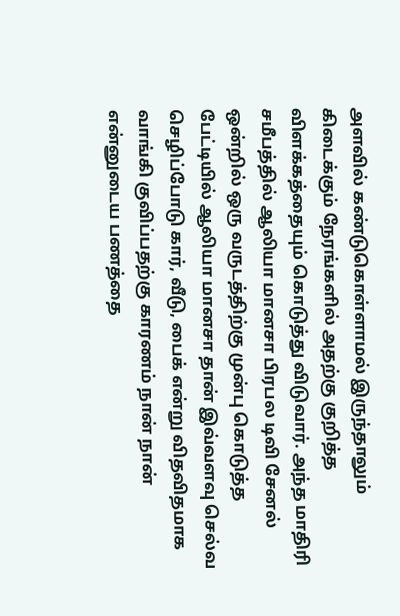அளவில் கண்டுகொள்ளாமல் இருந்தாலும் கிடைக்கும் நேரங்களில் அதற்கு குறித்த விளக்கத்தையும் கொடுத்து விடுவார். அந்த மாதிரி சமீபத்தில் ஆலியா மானசா பிரபல டிவி சேனல் ஒன்றில் ஒரு வருடத்திற்கு முன்பு கொடுத்த பேட்டியில் ஆலியா மானசா தான் இவ்வளவு செல்வ செழிப்போடு கார், வீடு, பைக் என்று விதவிதமாக வாங்கி குவிப்பதற்கு காரணம் நான் நான் என்னுடைய பணத்தை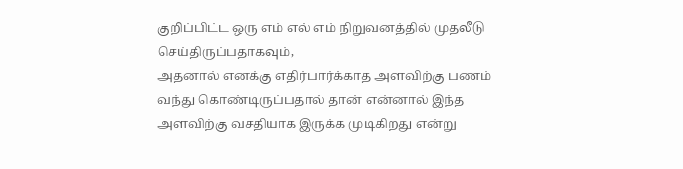குறிப்பிட்ட ஒரு எம் எல் எம் நிறுவனத்தில் முதலீடு செய்திருப்பதாகவும்,
அதனால் எனக்கு எதிர்பார்க்காத அளவிற்கு பணம் வந்து கொண்டிருப்பதால் தான் என்னால் இந்த அளவிற்கு வசதியாக இருக்க முடிகிறது என்று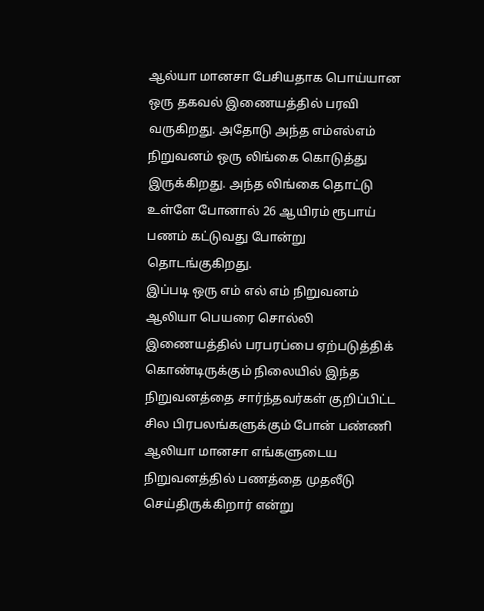ஆல்யா மானசா பேசியதாக பொய்யான ஒரு தகவல் இணையத்தில் பரவி வருகிறது. அதோடு அந்த எம்எல்எம் நிறுவனம் ஒரு லிங்கை கொடுத்து இருக்கிறது. அந்த லிங்கை தொட்டு உள்ளே போனால் 26 ஆயிரம் ரூபாய் பணம் கட்டுவது போன்று தொடங்குகிறது.
இப்படி ஒரு எம் எல் எம் நிறுவனம் ஆலியா பெயரை சொல்லி இணையத்தில் பரபரப்பை ஏற்படுத்திக் கொண்டிருக்கும் நிலையில் இந்த நிறுவனத்தை சார்ந்தவர்கள் குறிப்பிட்ட சில பிரபலங்களுக்கும் போன் பண்ணி ஆலியா மானசா எங்களுடைய நிறுவனத்தில் பணத்தை முதலீடு செய்திருக்கிறார் என்று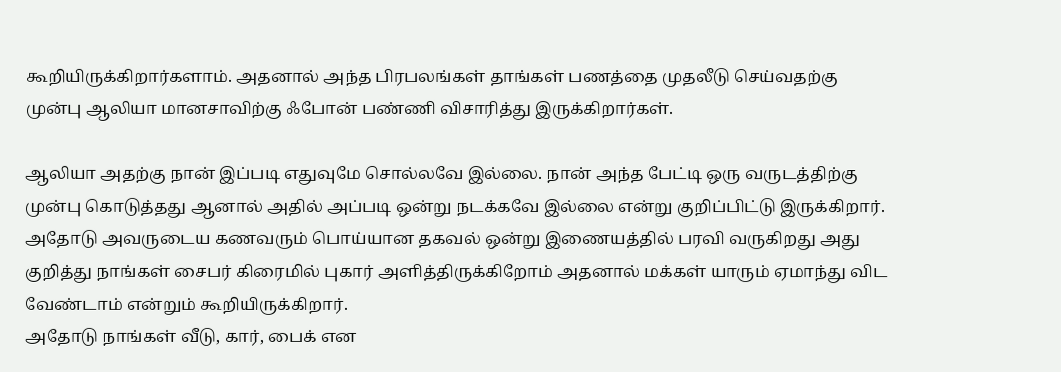கூறியிருக்கிறார்களாம். அதனால் அந்த பிரபலங்கள் தாங்கள் பணத்தை முதலீடு செய்வதற்கு முன்பு ஆலியா மானசாவிற்கு ஃபோன் பண்ணி விசாரித்து இருக்கிறார்கள்.

ஆலியா அதற்கு நான் இப்படி எதுவுமே சொல்லவே இல்லை. நான் அந்த பேட்டி ஒரு வருடத்திற்கு முன்பு கொடுத்தது ஆனால் அதில் அப்படி ஒன்று நடக்கவே இல்லை என்று குறிப்பிட்டு இருக்கிறார். அதோடு அவருடைய கணவரும் பொய்யான தகவல் ஒன்று இணையத்தில் பரவி வருகிறது அது குறித்து நாங்கள் சைபர் கிரைமில் புகார் அளித்திருக்கிறோம் அதனால் மக்கள் யாரும் ஏமாந்து விட வேண்டாம் என்றும் கூறியிருக்கிறார்.
அதோடு நாங்கள் வீடு, கார், பைக் என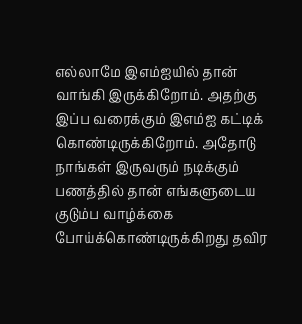எல்லாமே இஎம்ஐயில் தான் வாங்கி இருக்கிறோம். அதற்கு இப்ப வரைக்கும் இஎம்ஐ கட்டிக் கொண்டிருக்கிறோம். அதோடு நாங்கள் இருவரும் நடிக்கும் பணத்தில் தான் எங்களுடைய குடும்ப வாழ்க்கை போய்க்கொண்டிருக்கிறது தவிர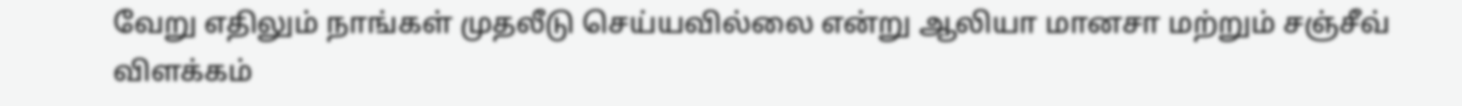வேறு எதிலும் நாங்கள் முதலீடு செய்யவில்லை என்று ஆலியா மானசா மற்றும் சஞ்சீவ் விளக்கம்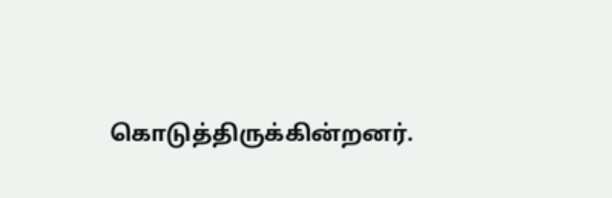கொடுத்திருக்கின்றனர்.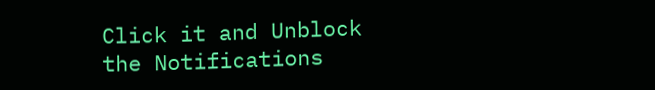Click it and Unblock the Notifications